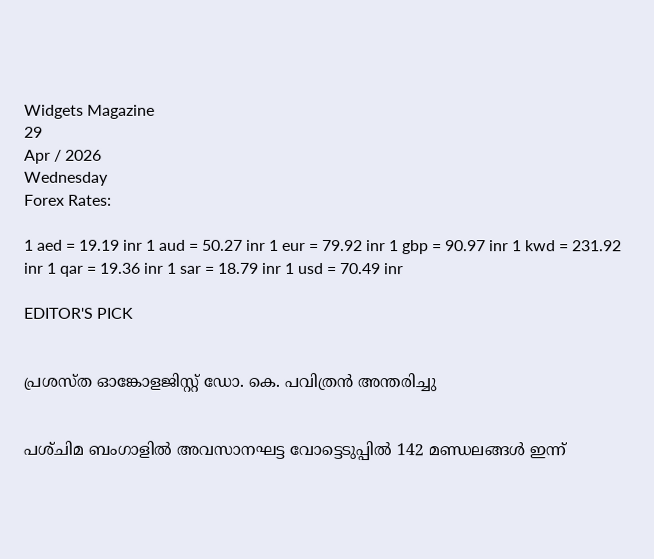Widgets Magazine
29
Apr / 2026
Wednesday
Forex Rates:

1 aed = 19.19 inr 1 aud = 50.27 inr 1 eur = 79.92 inr 1 gbp = 90.97 inr 1 kwd = 231.92 inr 1 qar = 19.36 inr 1 sar = 18.79 inr 1 usd = 70.49 inr

EDITOR'S PICK


പ്രശസ്ത ഓങ്കോളജിസ്റ്റ് ഡോ. കെ. പവിത്രൻ അന്തരിച്ചു


പശ്‌ചിമ ബംഗാളിൽ അവസാനഘട്ട വോട്ടെടുപ്പിൽ 142 മണ്ഡലങ്ങൾ ഇന്ന്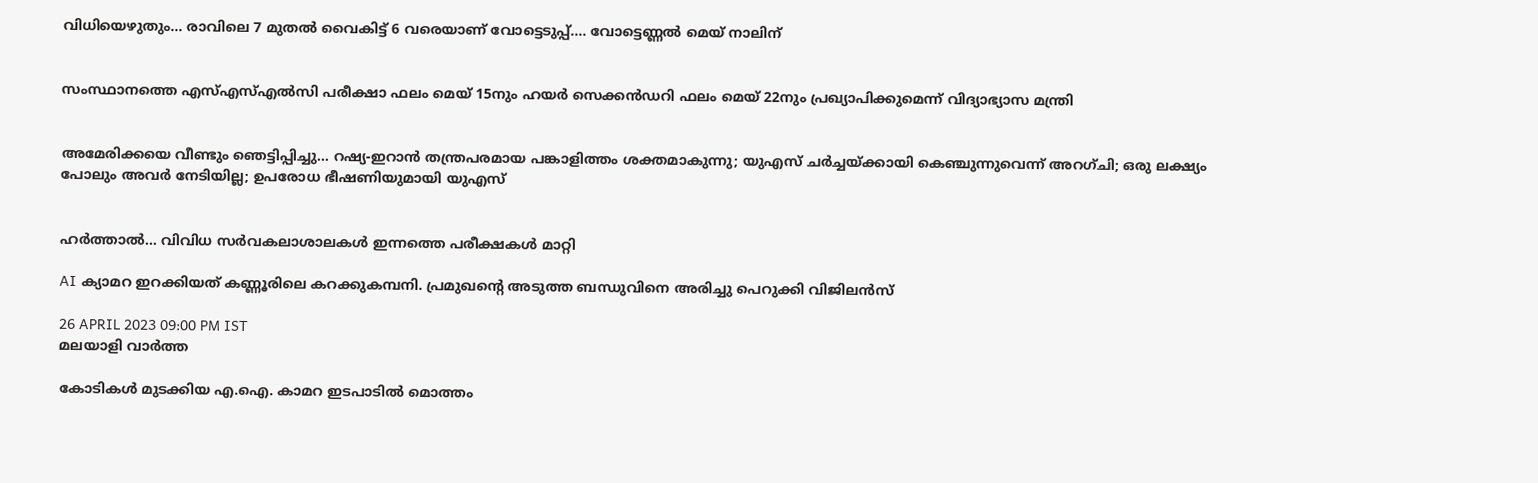വിധിയെഴുതും... രാവിലെ 7 മുതൽ വൈകിട്ട് 6 വരെയാണ് വോട്ടെടുപ്പ്.... വോട്ടെണ്ണൽ മെയ് നാലിന്


സംസ്ഥാനത്തെ എസ്എസ്എൽസി പരീക്ഷാ ഫലം മെയ് 15നും ഹയർ സെക്കൻഡറി ഫലം മെയ് 22നും പ്രഖ്യാപിക്കുമെന്ന് വിദ്യാഭ്യാസ മന്ത്രി


അമേരിക്കയെ വീണ്ടും ഞെട്ടിപ്പിച്ചു... റഷ്യ-ഇറാൻ തന്ത്രപരമായ പങ്കാളിത്തം ശക്തമാകുന്നു; യുഎസ് ചർച്ചയ്ക്കായി കെഞ്ചുന്നുവെന്ന് അറഗ്ചി; ഒരു ലക്ഷ്യം പോലും അവർ നേടിയില്ല; ഉപരോധ ഭീഷണിയുമായി യുഎസ്


ഹര്‍ത്താല്‍... വിവിധ സർവകലാശാലകൾ ഇന്നത്തെ പരീക്ഷകൾ മാറ്റി

AI ക്യാമറ ഇറക്കിയത് കണ്ണൂരിലെ കറക്കുകമ്പനി. പ്രമുഖന്റെ അടുത്ത ബന്ധുവിനെ അരിച്ചു പെറുക്കി വിജിലൻസ്

26 APRIL 2023 09:00 PM IST
മലയാളി വാര്‍ത്ത

കോടികൾ മുടക്കിയ എ.ഐ. കാമറ ഇടപാടിൽ മൊത്തം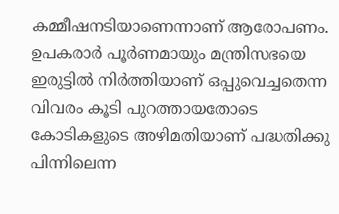കമ്മീഷനടിയാണെന്നാണ് ആരോപണം. ഉപകരാർ പൂർണമായും മന്ത്രിസഭയെ ഇരുട്ടിൽ നിർത്തിയാണ് ഒപ്പുവെച്ചതെന്ന വിവരം കൂടി പുറത്തായതോടെ കോടികളുടെ അഴിമതിയാണ് പദ്ധതിക്കു പിന്നിലെന്ന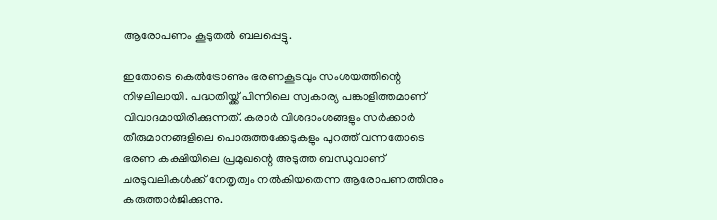ആരോപണം കൂടുതൽ ബലപ്പെട്ടു.

ഇതോടെ കെൽട്രോണും ഭരണകൂടവും സംശയത്തിന്റെ നിഴലിലായി. പദ്ധതിയ്ക്ക് പിന്നിലെ സ്വകാര്യ പങ്കാളിത്തമാണ് വിവാദമായിരിക്കുന്നത്. കരാർ വിശദാംശങ്ങളും സർക്കാർ തീരുമാനങ്ങളിലെ പൊരുത്തക്കേടുകളും പുറത്ത് വന്നതോടെ ഭരണ കക്ഷിയിലെ പ്രമുഖന്റെ അടുത്ത ബന്ധുവാണ് ചരടുവലികൾക്ക് നേതൃത്വം നൽകിയതെന്ന ആരോപണത്തിനും കരുത്താർജിക്കുന്നു.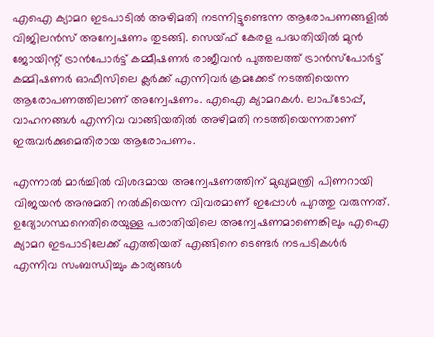എഐ ക്യാമറ ഇടപാടിൽ അഴിമതി നടന്നിട്ടുണ്ടെന്ന ആരോപണങ്ങളിൽ വിജിലൻസ് അന്വേഷണം തുടങ്ങി. സെയ്ഫ് കേരള പദ്ധതിയിൽ മുൻ ജോയിന്റ് ട്രാൻപോർട്ട് കമ്മീഷണർ രാജീവൻ പുത്തലത്ത് ട്രാൻസ്‌പോർട്ട് കമ്മിഷണർ ഓഫീസിലെ ക്ലർക്ക് എന്നിവർ ക്രമക്കേട് നടത്തിയെന്ന ആരോപണത്തിലാണ് അന്വേഷണം. എഐ ക്യാമറകൾ. ലാപ്‌ടോപ്പ്, വാഹനങ്ങൾ എന്നിവ വാങ്ങിയതിൽ അഴിമതി നടത്തിയെന്നതാണ് ഇരുവർക്കുമെതിരായ ആരോപണം.

എന്നാൽ മാർച്ചിൽ വിശദമായ അന്വേഷണത്തിന് മുഖ്യമന്ത്രി പിണറായി വിജയൻ അനുമതി നൽകിയെന്ന വിവരമാണ് ഇപ്പോൾ പുറത്തു വരുന്നത്. ഉദ്യോഗസ്ഥനെതിരെയുള്ള പരാതിയിലെ അന്വേഷണമാണെങ്കിലും എഐ ക്യാമറ ഇടപാടിലേക്ക് എത്തിയത് എങ്ങിനെ ടെണ്ടർ നടപടികൾർ എന്നിവ സംബന്ധിച്ചും കാര്യങ്ങൾ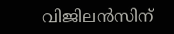വിജിലൻസിന്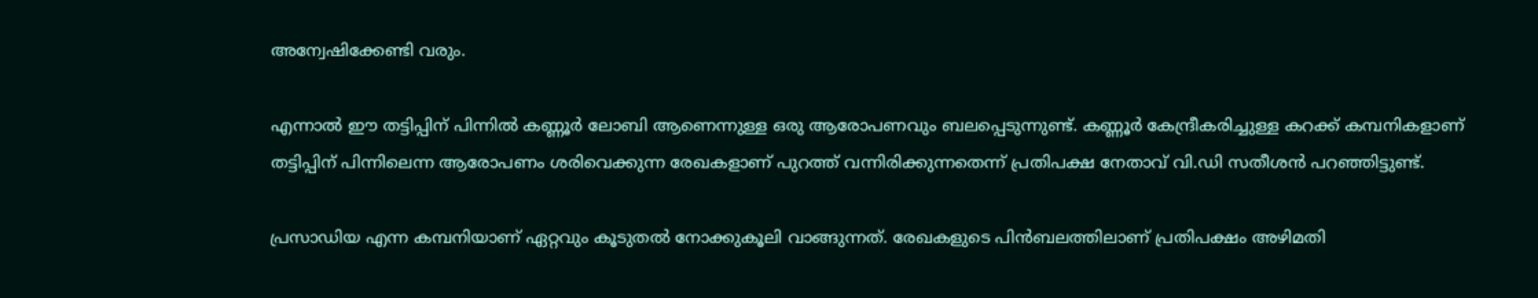അന്വേഷിക്കേണ്ടി വരും.

എന്നാൽ ഈ തട്ടിപ്പിന് പിന്നിൽ കണ്ണൂർ ലോബി ആണെന്നുള്ള ഒരു ആരോപണവും ബലപ്പെടുന്നുണ്ട്. കണ്ണൂർ കേന്ദ്രീകരിച്ചുള്ള കറക്ക് കമ്പനികളാണ് തട്ടിപ്പിന് പിന്നിലെന്ന ആരോപണം ശരിവെക്കുന്ന രേഖകളാണ് പുറത്ത് വന്നിരിക്കുന്നതെന്ന് പ്രതിപക്ഷ നേതാവ് വി.ഡി സതീശൻ പറഞ്ഞിട്ടുണ്ട്.

പ്രസാഡിയ എന്ന കമ്പനിയാണ് ഏറ്റവും കൂടുതൽ നോക്കുകൂലി വാങ്ങുന്നത്. രേഖകളുടെ പിൻബലത്തിലാണ് പ്രതിപക്ഷം അഴിമതി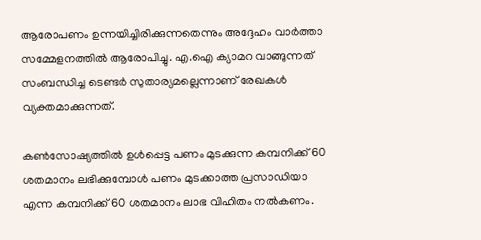ആരോപണം ഉന്നയിച്ചിരിക്കുന്നതെന്നും അദ്ദേഹം വാർത്താ സമ്മേളനത്തിൽ ആരോപിച്ചു. എ.ഐ ക്യാമറ വാങ്ങുന്നത് സംബന്ധിച്ച ടെണ്ടർ സുതാര്യമല്ലെന്നാണ് രേഖകൾ വ്യക്തമാക്കുന്നത്.

കൺസോഷ്യത്തിൽ ഉൾപ്പെട്ട പണം മുടക്കുന്ന കമ്പനിക്ക് 60 ശതമാനം ലഭിക്കുമ്പോൾ പണം മുടക്കാത്ത പ്രസാഡിയാ എന്ന കമ്പനിക്ക് 60 ശതമാനം ലാഭ വിഹിതം നൽകണം.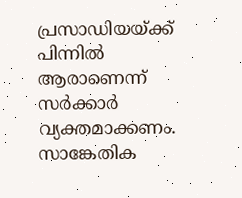പ്രസാഡിയയ്ക്ക് പിന്നിൽ ആരാണെന്ന് സർക്കാർ വ്യക്തമാക്കണം. സാങ്കേതിക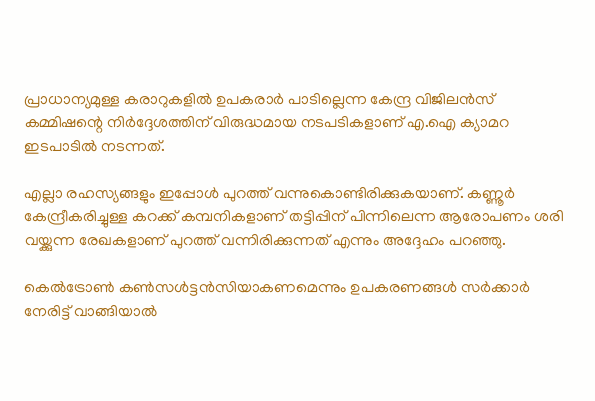പ്രാധാന്യമുള്ള കരാറുകളിൽ ഉപകരാർ പാടില്ലെന്ന കേന്ദ്ര വിജിലൻസ് കമ്മിഷന്റെ നിർദ്ദേശത്തിന് വിരുദ്ധമായ നടപടികളാണ് എ.ഐ ക്യാമറ ഇടപാടിൽ നടന്നത്.

എല്ലാ രഹസ്യങ്ങളും ഇപ്പോൾ പുറത്ത് വന്നുകൊണ്ടിരിക്കുകയാണ്. കണ്ണൂർ കേന്ദ്രീകരിച്ചുള്ള കറക്ക് കമ്പനികളാണ് തട്ടിപ്പിന് പിന്നിലെന്ന ആരോപണം ശരി വയ്ക്കുന്ന രേഖകളാണ് പുറത്ത് വന്നിരിക്കുന്നത് എന്നും അദ്ദേഹം പറഞ്ഞു.

കെൽട്രോൺ കൺസൾട്ടൻസിയാകണമെന്നും ഉപകരണങ്ങൾ സർക്കാർ നേരിട്ട് വാങ്ങിയാൽ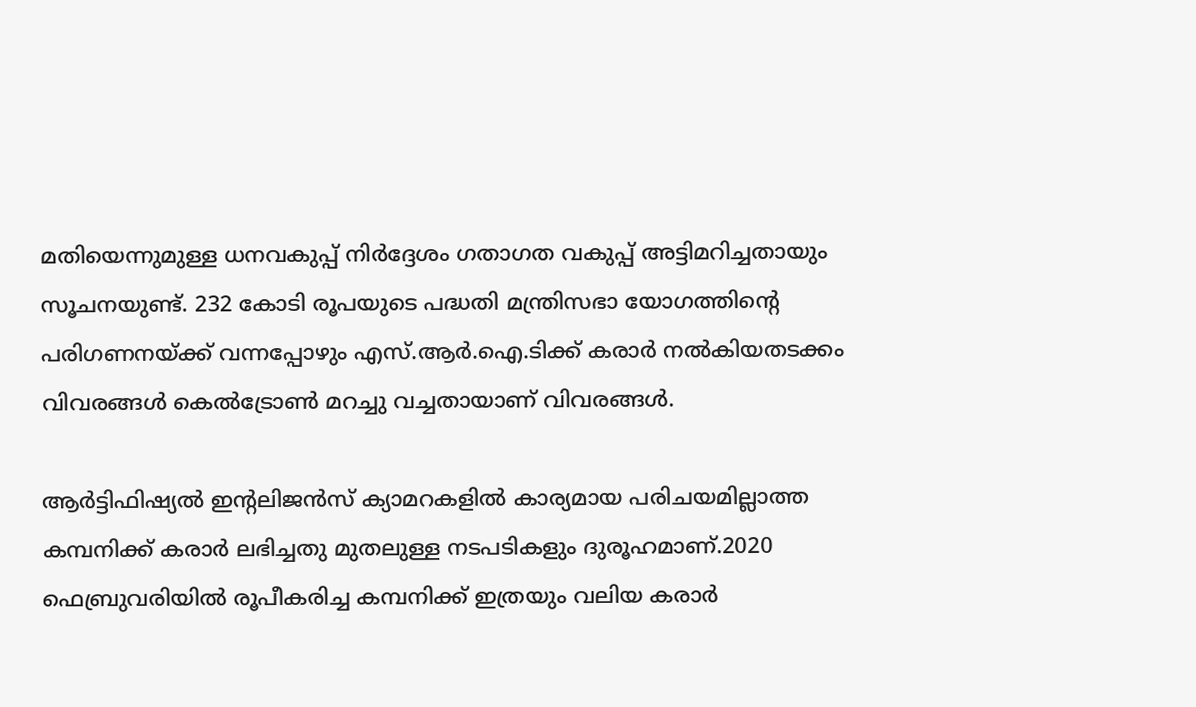മതിയെന്നുമുള്ള ധനവകുപ്പ് നിർദ്ദേശം ഗതാഗത വകുപ്പ് അട്ടിമറിച്ചതായും സൂചനയുണ്ട്. 232 കോടി രൂപയുടെ പദ്ധതി മന്ത്രിസഭാ യോഗത്തിന്റെ പരിഗണനയ്ക്ക് വന്നപ്പോഴും എസ്.ആർ.ഐ.ടിക്ക് കരാർ നൽകിയതടക്കം വിവരങ്ങൾ കെൽട്രോൺ മറച്ചു വച്ചതായാണ് വിവരങ്ങൾ.

ആർട്ടിഫിഷ്യൽ ഇന്റലിജൻസ് ക്യാമറകളിൽ കാര്യമായ പരിചയമില്ലാത്ത കമ്പനിക്ക് കരാർ ലഭിച്ചതു മുതലുള്ള നടപടികളും ദുരൂഹമാണ്.2020 ഫെബ്രുവരിയിൽ രൂപീകരിച്ച കമ്പനിക്ക് ഇത്രയും വലിയ കരാർ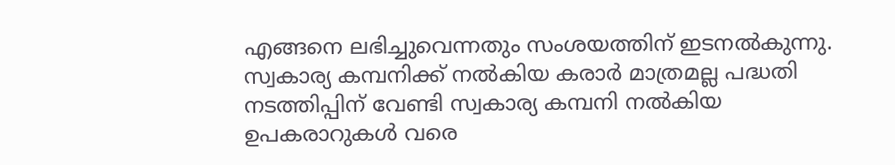എങ്ങനെ ലഭിച്ചുവെന്നതും സംശയത്തിന് ഇടനൽകുന്നു. സ്വകാര്യ കമ്പനിക്ക് നൽകിയ കരാർ മാത്രമല്ല പദ്ധതി നടത്തിപ്പിന് വേണ്ടി സ്വകാര്യ കമ്പനി നൽകിയ ഉപകരാറുകൾ വരെ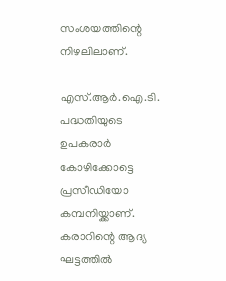സംശയത്തിന്റെ നിഴലിലാണ്.

എസ്.ആർ.ഐ.ടി. പദ്ധതിയുടെ ഉപകരാർ കോഴിക്കോട്ടെ പ്രസീഡിയോ കമ്പനിയ്ക്കാണ്. കരാറിന്റെ ആദ്യ ഘട്ടത്തിൽ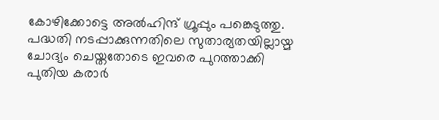കോഴിക്കോട്ടെ അൽഹിന്ദ് ഗ്രൂപ്പും പങ്കെടുത്തു. പദ്ധതി നടപ്പാക്കുന്നതിലെ സുതാര്യതയില്ലായ്മ ചോദ്യം ചെയ്തതോടെ ഇവരെ പുറത്താക്കി പുതിയ കരാർ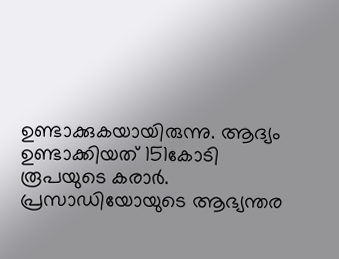ഉണ്ടാക്കുകയായിരുന്നു. ആദ്യം ഉണ്ടാക്കിയത് 151കോടി രൂപയുടെ കരാർ. പ്രസാഡിയോയുടെ ആഭ്യന്തര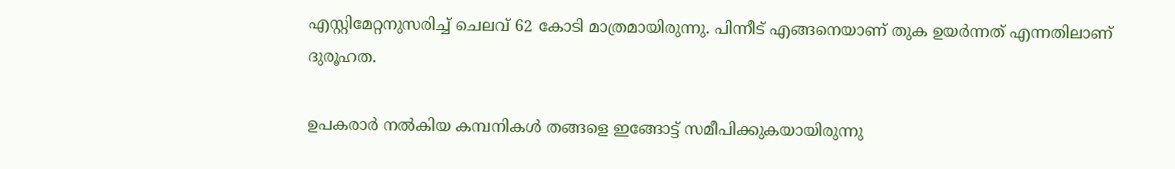എസ്റ്റിമേറ്റനുസരിച്ച് ചെലവ് 62 കോടി മാത്രമായിരുന്നു. പിന്നീട് എങ്ങനെയാണ് തുക ഉയർന്നത് എന്നതിലാണ് ദുരൂഹത.

ഉപകരാർ നൽകിയ കമ്പനികൾ തങ്ങളെ ഇങ്ങോട്ട് സമീപിക്കുകയായിരുന്നു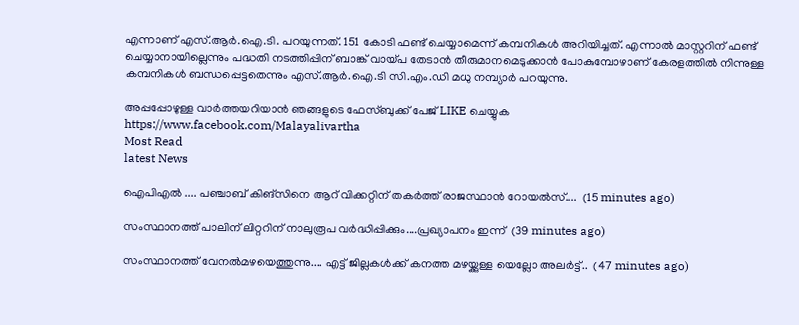എന്നാണ് എസ്.ആർ.ഐ.ടി. പറയുന്നത്. 151 കോടി ഫണ്ട് ചെയ്യാമെന്ന് കമ്പനികൾ അറിയിച്ചത്. എന്നാൽ മാസ്റ്ററിന് ഫണ്ട് ചെയ്യാനായില്ലെന്നും പദ്ധതി നടത്തിപ്പിന് ബാങ്ക് വായ്പ തേടാൻ തീരുമാനമെടുക്കാൻ പോകുമ്പോഴാണ് കേരളത്തിൽ നിന്നുള്ള കമ്പനികൾ ബന്ധപ്പെട്ടതെന്നും എസ്.ആർ.ഐ.ടി സി.എം.ഡി മധു നമ്പ്യാർ പറയുന്നു.

അപ്പപ്പോഴുള്ള വാര്‍ത്തയറിയാന്‍ ഞങ്ങളുടെ ഫേസ്‌ബുക്ക്‌ പേജ് LIKE ചെയ്യുക
https://www.facebook.com/Malayalivartha
Most Read
latest News

ഐപിഎൽ .... പഞ്ചാബ് കിങ്സിനെ ആറ് വിക്കറ്റിന് തകർത്ത് രാജസ്ഥാൻ റോയൽസ്....  (15 minutes ago)

സംസ്ഥാനത്ത് പാലിന് ലിറ്ററിന് നാലുരൂപ വർദ്ധിപ്പിക്കും....പ്രഖ്യാപനം ഇന്ന്  (39 minutes ago)

സംസ്ഥാനത്ത് വേനൽമഴയെത്തുന്നു.... എട്ട് ജില്ലകൾക്ക് കനത്ത മഴയ്ക്കുള്ള യെല്ലോ അലർട്ട്..  (47 minutes ago)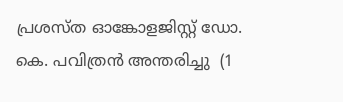പ്രശസ്ത ഓങ്കോളജിസ്റ്റ് ഡോ. കെ. പവിത്രൻ അന്തരിച്ചു  (1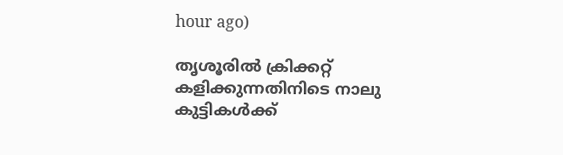hour ago)

തൃശൂരിൽ ക്രിക്കറ്റ് കളിക്കുന്നതിനിടെ നാലു കുട്ടികൾക്ക്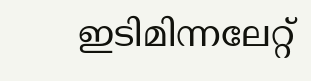ഇടിമിന്നലേറ്റ്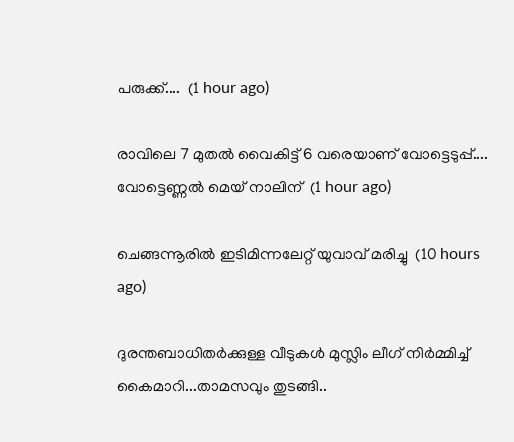പരുക്ക്....  (1 hour ago)

രാവിലെ 7 മുതൽ വൈകിട്ട് 6 വരെയാണ് വോട്ടെടുപ്പ്.... വോട്ടെണ്ണൽ മെയ് നാലിന്  (1 hour ago)

ചെങ്ങന്നൂരിൽ ഇടിമിന്നലേറ്റ് യുവാവ് മരിച്ചു  (10 hours ago)

ദുരന്തബാധിതര്‍ക്കുള്ള വീടുകള്‍ മുസ്ലിം ലീഗ് നിര്‍മ്മിച്ച് കൈമാറി...താമസവും തുടങ്ങി..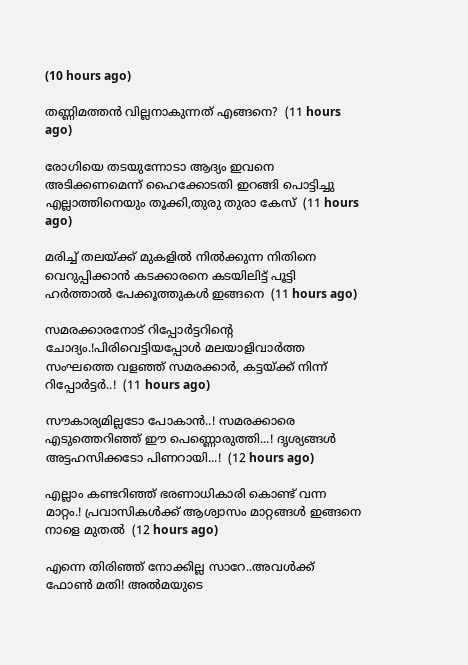(10 hours ago)

തണ്ണിമത്തൻ വില്ലനാകുന്നത് എങ്ങനെ?  (11 hours ago)

രോഗിയെ തടയുന്നോടാ ആദ്യം ഇവനെ അടിക്കണമെന്ന് ഹൈക്കോടതി ഇറങ്ങി പൊട്ടിച്ചു എല്ലാത്തിനെയും തൂക്കി,തുരു തുരാ കേസ്  (11 hours ago)

മരിച്ച് തലയ്ക്ക് മുകളിൽ നിൽക്കുന്ന നിതിനെ വെറുപ്പിക്കാൻ കടക്കാരനെ കടയിലിട്ട് പൂട്ടി ഹർത്താൽ പേക്കൂത്തുകൾ ഇങ്ങനെ  (11 hours ago)

സമരക്കാരനോട് റിപ്പോർട്ടറിന്റെ ചോദ്യം.!പിരിവെട്ടിയപ്പോൾ മലയാളിവാർത്ത സംഘത്തെ വളഞ്ഞ് സമരക്കാർ, കട്ടയ്ക്ക് നിന്ന് റിപ്പോർട്ടർ..!  (11 hours ago)

സൗകാര്യമില്ലടോ പോകാന്‍..! സമരക്കാരെ എടുത്തെറിഞ്ഞ് ഈ പെണ്ണൊരുത്തി...! ദൃശ്യങ്ങൾ അട്ടഹസിക്കടോ പിണറായി...!  (12 hours ago)

എല്ലാം കണ്ടറിഞ്ഞ് ഭരണാധികാരി കൊണ്ട് വന്ന മാറ്റം.! പ്രവാസികൾക്ക് ആശ്വാസം മാറ്റങ്ങൾ ഇങ്ങനെ നാളെ മുതൽ  (12 hours ago)

എന്നെ തിരിഞ്ഞ് നോക്കില്ല സാറേ..അവൾക്ക് ഫോൺ മതി! അൽമയുടെ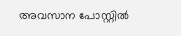അവസാന പോസ്റ്റിൽ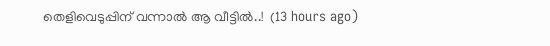തെളിവെടുപ്പിന് വന്നാൽ ആ വീട്ടിൽ..!  (13 hours ago)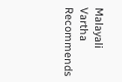Malayali Vartha Recommends